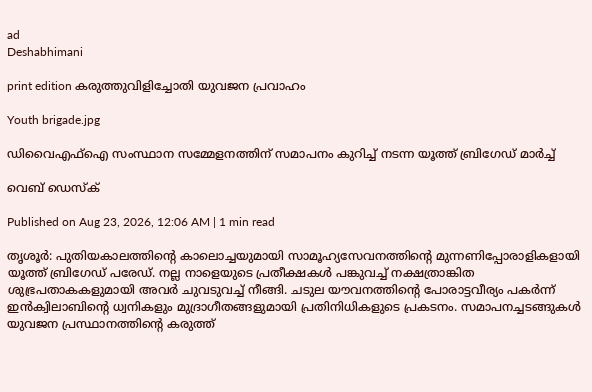ad
Deshabhimani

print edition കരുത്തുവിളിച്ചോതി യുവജന പ്രവാഹം

Youth brigade.jpg

ഡിവൈഎഫ്‌ഐ സംസ്ഥാന സമ്മേളനത്തിന്‌ സമാപനം കുറിച്ച്‌ നടന്ന യൂത്ത്‌ ബ്രിഗേഡ്‌ മാർച്ച്‌

വെബ് ഡെസ്ക്

Published on Aug 23, 2026, 12:06 AM | 1 min read

തൃശൂർ: പുതിയകാലത്തിന്റെ കാലൊച്ചയുമായി സാമൂഹ്യസേവനത്തിന്റെ മുന്നണിപ്പോരാളികളായി യൂത്ത്‌ ബ്രിഗേഡ്‌ പരേഡ്‌. നല്ല നാളെയുടെ പ്രതീക്ഷകൾ പങ്കുവച്ച്‌ നക്ഷത്രാങ്കിത ശുഭ്രപതാകകളുമായി അവർ ചുവടുവച്ച്‌ നീങ്ങി. ചടുല യ‍ൗവനത്തിന്റെ പോരാട്ടവീര്യം പകർന്ന്‌ ഇൻക്വിലാബിന്റെ ധ്വനികളും മുദ്രാഗീതങ്ങളുമായി പ്രതിനിധികളുടെ പ്രകടനം. സമാപനച്ചടങ്ങുകൾ യുവജന പ്രസ്ഥാനത്തിന്റെ കരുത്ത്‌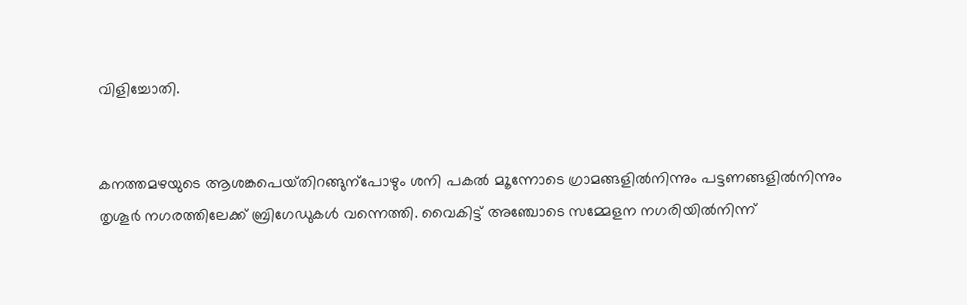വിളിച്ചോതി.


കനത്തമഴയുടെ ആശങ്കപെയ്‌തിറങ്ങുന്പോഴും ശനി പകൽ മ‍‍ൂന്നോടെ ഗ്രാമങ്ങളിൽനിന്നും പട്ടണങ്ങളിൽനിന്നും തൃശൂർ നഗരത്തിലേക്ക്‌ ബ്രിഗേഡുകൾ വന്നെത്തി. വൈകിട്ട്‌ അഞ്ചോടെ സമ്മേളന നഗരിയിൽനിന്ന്‌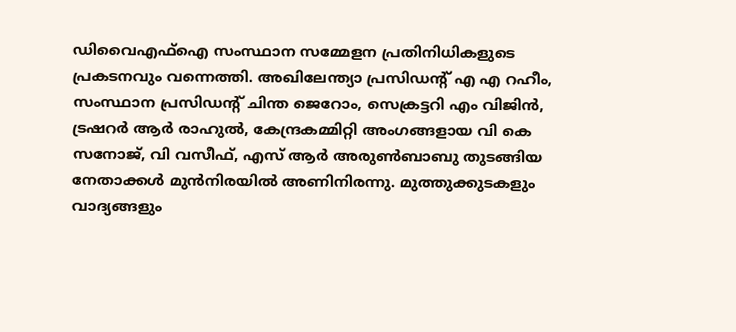ഡിവൈഎഫ്‌ഐ സംസ്ഥാന സമ്മേളന പ്രതിനിധികളുടെ പ്രകടനവും വന്നെത്തി. അഖിലേന്ത്യാ പ്രസിഡന്റ്‌ എ എ റഹീം, സംസ്ഥാന പ്രസിഡന്റ്‌ ചിന്ത ജെറോം, സെക്രട്ടറി എം വിജിൻ, ട്രഷറർ ആർ രാഹുൽ, കേന്ദ്രകമ്മിറ്റി അംഗങ്ങളായ വി കെ സനോജ്‌, വി വസീഫ്‌, എസ്‌ ആർ അരുൺബാബു തുടങ്ങിയ നേതാക്കൾ മുൻനിരയിൽ അണിനിരന്നു. മുത്തുക്കുടകളും വാദ്യങ്ങളും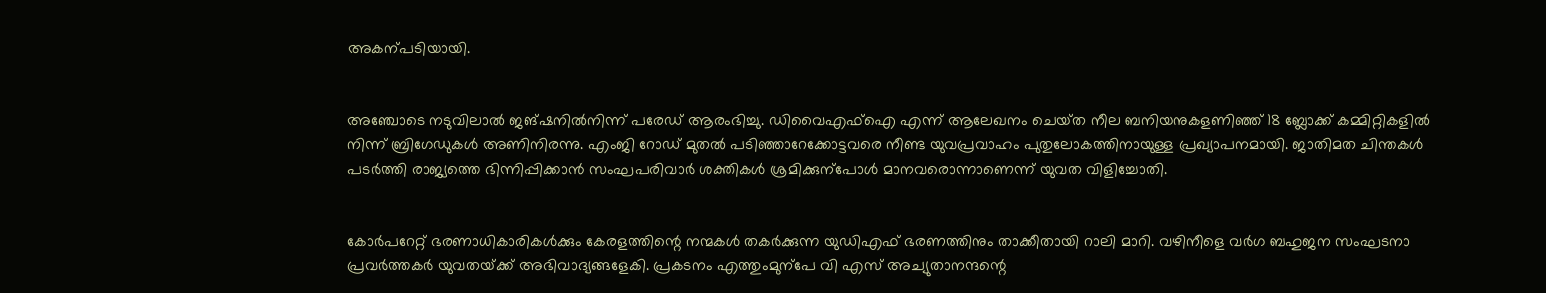അകന്പടിയായി.


അഞ്ചോടെ നടുവിലാൽ ജങ്ഷനിൽനിന്ന്‌ പരേഡ്‌ ആരംഭിച്ചു. ഡിവൈഎഫ്‌ഐ എന്ന്‌ ആലേഖനം ചെയ്‌ത നീല ബനിയനുകളണിഞ്ഞ്‌ 18 ബ്ലോക്ക്‌ കമ്മിറ്റികളിൽ നിന്ന്‌ ബ്രിഗേഡുകൾ അണിനിരന്നു. എംജി റോഡ്‌ മുതൽ പടിഞ്ഞാറേക്കോട്ടവരെ നീണ്ട യുവപ്രവാഹം പുതുലോകത്തിനായുള്ള പ്രഖ്യാപനമായി. ജാതിമത ചിന്തകൾ പടർത്തി രാജ്യത്തെ ഭിന്നിപ്പിക്കാൻ സംഘപരിവാർ ശക്തികൾ ശ്രമിക്കുന്പോൾ മാനവരൊന്നാണെന്ന്‌ യുവത വിളിച്ചോതി.


കോർപറേറ്റ് ഭരണാധികാരികൾക്കും കേരളത്തിന്റെ നന്മകൾ തകർക്കുന്ന യുഡിഎഫ്‌ ഭരണത്തിനും താക്കീതായി റാലി മാറി. വഴിനീളെ വർഗ ബഹുജന സംഘടനാ പ്രവർത്തകർ യുവതയ്‌ക്ക്‌ അഭിവാദ്യങ്ങളേകി. പ്രകടനം എത്തുംമുന്പേ വി എസ്‌ അച്യുതാനന്ദന്റെ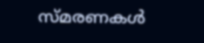സ്‌മരണകൾ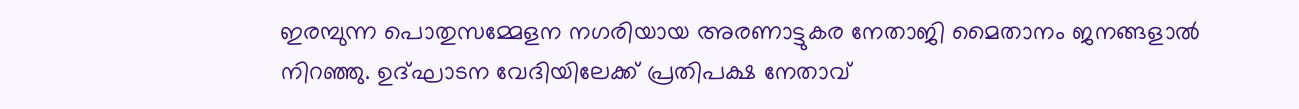ഇരമ്പുന്ന പൊതുസമ്മേളന നഗരിയായ അരണാട്ടുകര നേതാജി മൈതാനം ജനങ്ങളാൽ നിറഞ്ഞു. ഉദ്‌ഘാടന വേദിയിലേക്ക്‌ പ്രതിപക്ഷ നേതാവ്‌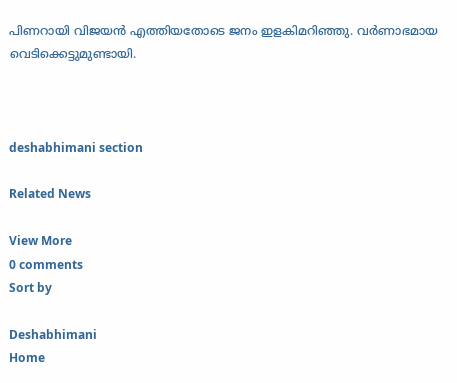പിണറായി വിജയൻ എത്തിയതോടെ ജനം ഇളകിമറിഞ്ഞു. വർണാഭമായ വെടിക്കെട്ടുമുണ്ടായി.



deshabhimani section

Related News

View More
0 comments
Sort by

Deshabhimani
Home